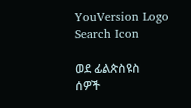YouVersion Logo
Search Icon

ወደ ፊልጵስዩስ ሰዎች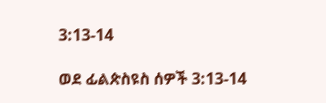3:13-14

ወደ ፊልጵስዩስ ሰዎች 3:13-14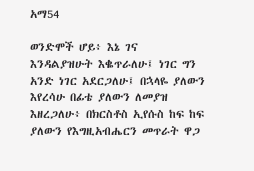አማ54

ወንድሞች ሆይ፥ እኔ ገና እንዳልያዝሁት እቈጥራለሁ፤ ነገር ግን አንድ ነገር አደርጋለሁ፤ በኋላዬ ያለውን እየረሳሁ በፊቴ ያለውን ለመያዝ እዘረጋለሁ፥ በክርስቶስ ኢየሱስ ከፍ ከፍ ያለውን የእግዚአብሔርን መጥራት ዋጋ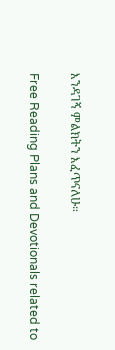እንዳገኝ ምልክትን እፈጥናለሁ።

Free Reading Plans and Devotionals related to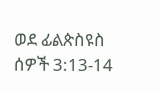ወደ ፊልጵስዩስ ሰዎች 3:13-14